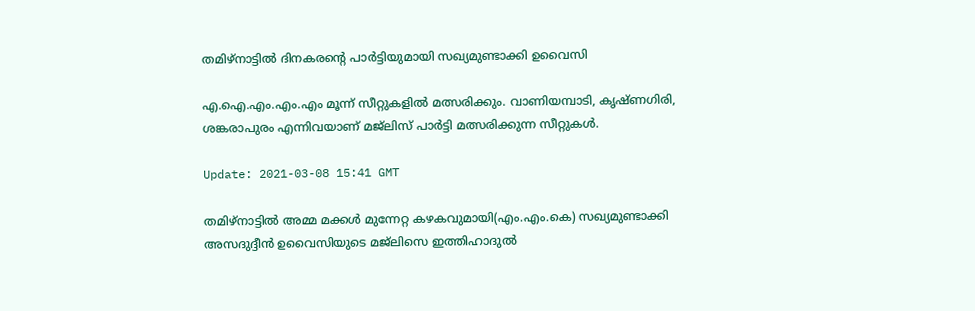തമിഴ്‌നാട്ടില്‍ ദിനകരന്റെ പാര്‍ട്ടിയുമായി സഖ്യമുണ്ടാക്കി ഉവൈസി

എ.ഐ.എം.എം.എം മൂന്ന് സീറ്റുകളില്‍ മത്സരിക്കും. വാണിയമ്പാടി, കൃഷ്ണഗിരി, ശങ്കരാപുരം എന്നിവയാണ് മജ്‌ലിസ് പാര്‍ട്ടി മത്സരിക്കുന്ന സീറ്റുകള്‍.

Update: 2021-03-08 15:41 GMT

തമിഴ്‌നാട്ടില്‍ അമ്മ മക്കള്‍ മുന്നേറ്റ കഴകവുമായി(എം.എം.കെ) സഖ്യമുണ്ടാക്കി അസദുദ്ദീന്‍ ഉവൈസിയുടെ മജ്‌ലിസെ ഇത്തിഹാദുല്‍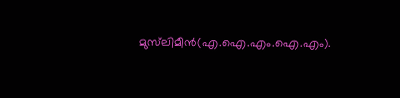മുസ്‌ലിമീന്‍(എ.ഐ.എം.ഐ.എം).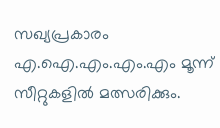സഖ്യപ്രകാരം എ.ഐ.എം.എം.എം മൂന്ന് സീറ്റുകളില്‍ മത്സരിക്കും.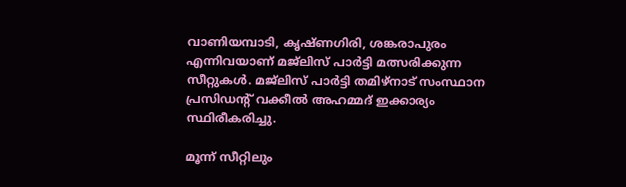വാണിയമ്പാടി, കൃഷ്ണഗിരി, ശങ്കരാപുരം എന്നിവയാണ് മജ്‌ലിസ് പാര്‍ട്ടി മത്സരിക്കുന്ന സീറ്റുകള്‍. മജ്‌ലിസ് പാര്‍ട്ടി തമിഴ്‌നാട് സംസ്ഥാന പ്രസിഡന്റ് വക്കീല്‍ അഹമ്മദ് ഇക്കാര്യം സ്ഥിരീകരിച്ചു.

മൂന്ന് സീറ്റിലും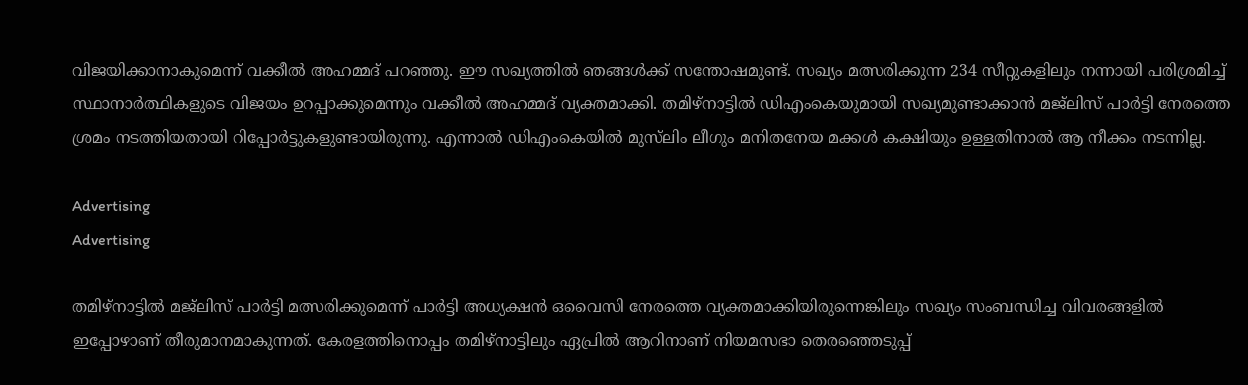വിജയിക്കാനാകുമെന്ന് വക്കീല്‍ അഹമ്മദ് പറഞ്ഞു. ഈ സഖ്യത്തില്‍ ഞങ്ങള്‍ക്ക് സന്തോഷമുണ്ട്. സഖ്യം മത്സരിക്കുന്ന 234 സീറ്റുകളിലും നന്നായി പരിശ്രമിച്ച് സ്ഥാനാര്‍ത്ഥികളുടെ വിജയം ഉറപ്പാക്കുമെന്നും വക്കീല്‍ അഹമ്മദ് വ്യക്തമാക്കി. തമിഴ്‌നാട്ടില്‍ ഡിഎംകെയുമായി സഖ്യമുണ്ടാക്കാന്‍ മജ്‌ലിസ് പാര്‍ട്ടി നേരത്തെ ശ്രമം നടത്തിയതായി റിപ്പോര്‍ട്ടുകളുണ്ടായിരുന്നു. എന്നാല്‍ ഡിഎംകെയില്‍ മുസ്‌ലിം ലീഗും മനിതനേയ മക്കള്‍ കക്ഷിയും ഉള്ളതിനാല്‍ ആ നീക്കം നടന്നില്ല.

Advertising
Advertising

തമിഴ്‌നാട്ടില്‍ മജ്‌ലിസ് പാര്‍ട്ടി മത്സരിക്കുമെന്ന് പാര്‍ട്ടി അധ്യക്ഷന്‍ ഒവൈസി നേരത്തെ വ്യക്തമാക്കിയിരുന്നെങ്കിലും സഖ്യം സംബന്ധിച്ച വിവരങ്ങളില്‍ ഇപ്പോഴാണ് തീരുമാനമാകുന്നത്. കേരളത്തിനൊപ്പം തമിഴ്‌നാട്ടിലും ഏപ്രില്‍ ആറിനാണ് നിയമസഭാ തെരഞ്ഞെടുപ്പ്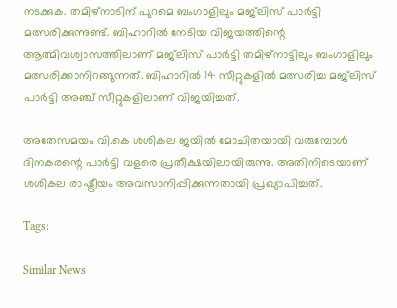നടക്കുക. തമിഴ്‌നാടിന് പുറമെ ബംഗാളിലും മജ്‌ലിസ് പാര്‍ട്ടി മത്സരിക്കുന്നുണ്ട്. ബിഹാറില്‍ നേടിയ വിജയത്തിന്റെ ആത്മിവശ്വാസത്തിലാണ് മജ്‌ലിസ് പാര്‍ട്ടി തമിഴ്‌നാട്ടിലും ബംഗാളിലും മത്സരിക്കാനിറങ്ങുന്നത്. ബിഹാറില്‍ 14 സീറ്റുകളില്‍ മത്സരിച്ച മജ്‌ലിസ് പാര്‍ട്ടി അഞ്ച് സീറ്റുകളിലാണ് വിജയിച്ചത്.

അതേസമയം വി.കെ ശശികല ജയില്‍ മോചിതയായി വരുമ്പോള്‍ ദിനകരന്റെ പാര്‍ട്ടി വളരെ പ്രതീക്ഷയിലായിരുന്നു. അതിനിടെയാണ് ശശികല രാഷ്ട്രീയം അവസാനിപ്പിക്കുന്നതായി പ്രഖ്യാപിച്ചത്.

Tags:

Similar News